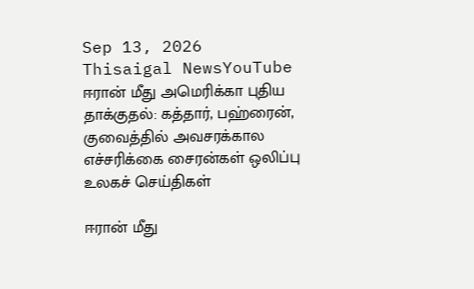Sep 13, 2026
Thisaigal NewsYouTube
ஈரான் மீது அமெரிக்கா புதிய தாக்குதல்: கத்தார், பஹ்ரைன், குவைத்தில் அவசரக்கால எச்சரிக்கை சைரன்கள் ஒலிப்பு
உலகச் செய்திகள்

ஈரான் மீது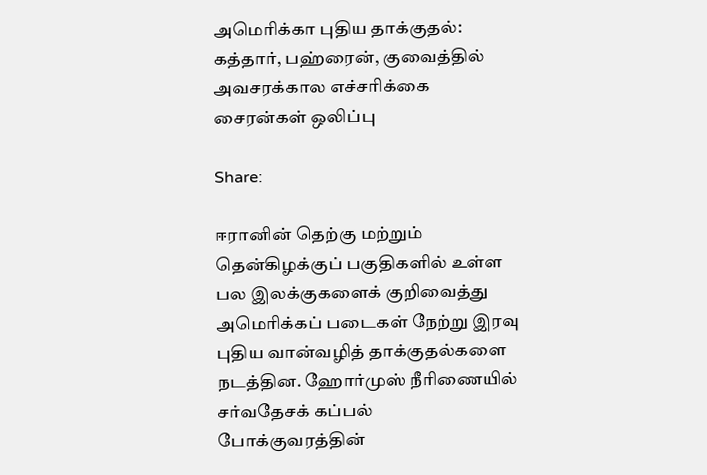அமெரிக்கா புதிய தாக்குதல்: கத்தார், பஹ்ரைன், குவைத்தில் அவசரக்கால எச்சரிக்கை சைரன்கள் ஒலிப்பு

Share:

ஈரானின் தெற்கு மற்றும் தென்கிழக்குப் பகுதிகளில் உள்ள பல இலக்குகளைக் குறிவைத்து அமெரிக்கப் படைகள் நேற்று இரவு புதிய வான்வழித் தாக்குதல்களை நடத்தின. ஹோர்முஸ் நீரிணையில் சர்வதேசக் கப்பல் போக்குவரத்தின்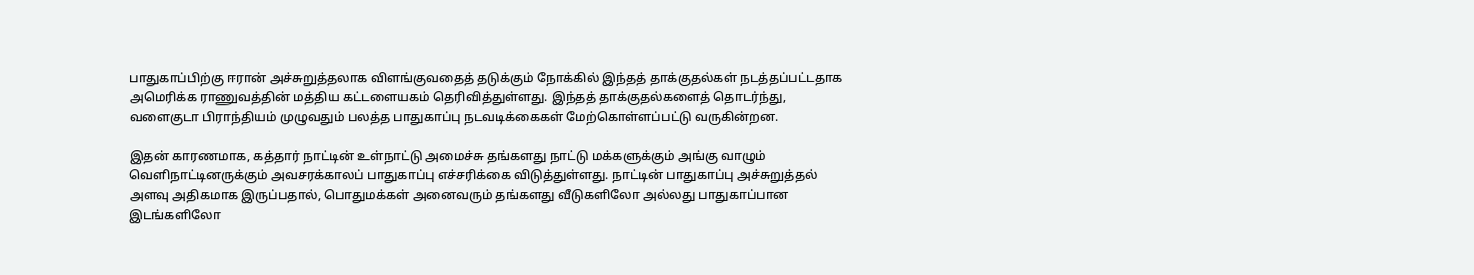பாதுகாப்பிற்கு ஈரான் அச்சுறுத்தலாக விளங்குவதைத் தடுக்கும் நோக்கில் இந்தத் தாக்குதல்கள் நடத்தப்பட்டதாக அமெரிக்க ராணுவத்தின் மத்திய கட்டளையகம் தெரிவித்துள்ளது. இந்தத் தாக்குதல்களைத் தொடர்ந்து, வளைகுடா பிராந்தியம் முழுவதும் பலத்த பாதுகாப்பு நடவடிக்கைகள் மேற்கொள்ளப்பட்டு வருகின்றன.

இதன் காரணமாக, கத்தார் நாட்டின் உள்நாட்டு அமைச்சு தங்களது நாட்டு மக்களுக்கும் அங்கு வாழும் வெளிநாட்டினருக்கும் அவசரக்காலப் பாதுகாப்பு எச்சரிக்கை விடுத்துள்ளது. நாட்டின் பாதுகாப்பு அச்சுறுத்தல் அளவு அதிகமாக இருப்பதால், பொதுமக்கள் அனைவரும் தங்களது வீடுகளிலோ அல்லது பாதுகாப்பான இடங்களிலோ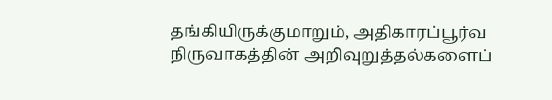தங்கியிருக்குமாறும், அதிகாரப்பூர்வ நிருவாகத்தின் அறிவுறுத்தல்களைப்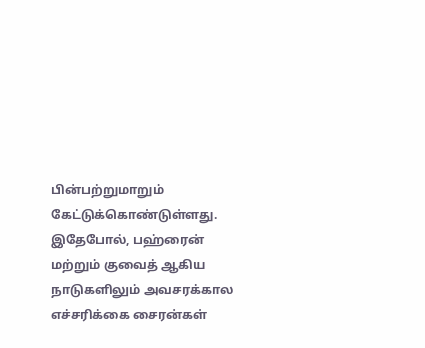பின்பற்றுமாறும் கேட்டுக்கொண்டுள்ளது. இதேபோல், பஹ்ரைன் மற்றும் குவைத் ஆகிய நாடுகளிலும் அவசரக்கால எச்சரிக்கை சைரன்கள்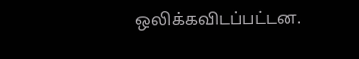ஒலிக்கவிடப்பட்டன.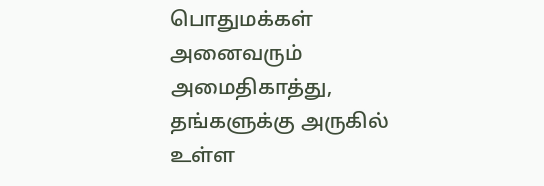பொதுமக்கள் அனைவரும் அமைதிகாத்து, தங்களுக்கு அருகில் உள்ள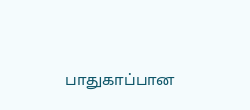பாதுகாப்பான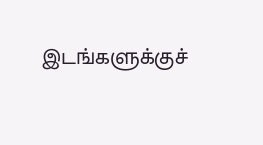இடங்களுக்குச்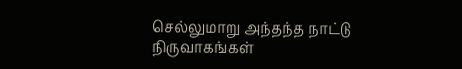செல்லுமாறு அந்தந்த நாட்டு நிருவாகங்கள்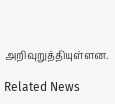அறிவுறுத்தியுள்ளன.

Related News